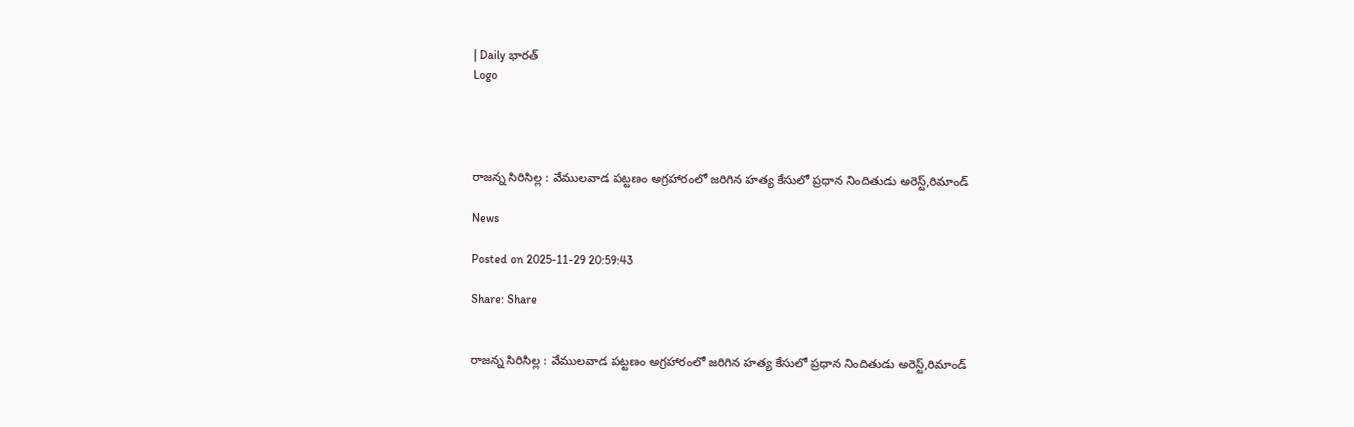| Daily భారత్
Logo




రాజన్న సిరిసిల్ల : వేములవాడ పట్టణం అగ్రహారంలో జరిగిన హత్య కేసులో ప్రధాన నిందితుడు అరెస్ట్,రిమాండ్

News

Posted on 2025-11-29 20:59:43

Share: Share


రాజన్న సిరిసిల్ల : వేములవాడ పట్టణం అగ్రహారంలో జరిగిన హత్య కేసులో ప్రధాన నిందితుడు అరెస్ట్,రిమాండ్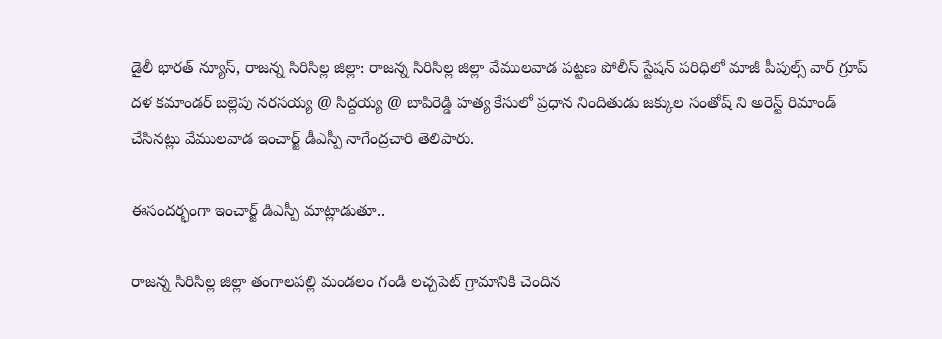డైలీ భారత్ న్యూస్, రాజన్న సిరిసిల్ల జిల్లా: రాజన్న సిరిసిల్ల జిల్లా వేములవాడ పట్టణ పోలీస్ స్టేషన్ పరిధిలో మాజీ పీపుల్స్ వార్ గ్రూప్ దళ కమాండర్ బల్లెపు నరసయ్య @ సిద్దయ్య @ బాపిరెడ్డి హత్య కేసులో ప్రధాన నిందితుడు జక్కుల సంతోష్ ని అరెస్ట్ రిమాండ్ చేసినట్లు వేములవాడ ఇంచార్జ్ డీఎస్పీ నాగేంద్రచారి తెలిపారు.

ఈసందర్భంగా ఇంచార్జ్ డిఎస్పీ మాట్లాడుతూ..

రాజన్న సిరిసిల్ల జిల్లా తంగాలపల్లి మండలం గండి లచ్చపెట్ గ్రామానికి చెందిన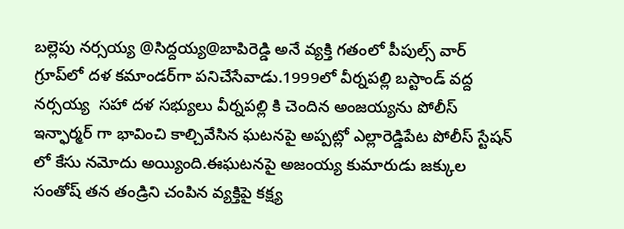బల్లెపు నర్సయ్య @సిద్దయ్య@బాపిరెడ్డి అనే వ్యక్తి గతంలో పీపుల్స్ వార్ గ్రూప్‌లో దళ కమాండర్‌గా పనిచేసేవాడు.1999లో వీర్నపల్లి బస్టాండ్ వద్ద నర్సయ్య  సహా దళ సభ్యులు వీర్నపల్లి కి చెందిన అంజయ్యను పోలీస్ ఇన్ఫార్మర్ గా భావించి కాల్చివేసిన ఘటనపై అప్పట్లో ఎల్లారెడ్డిపేట పోలీస్ స్టేషన్ లో కేసు నమోదు అయ్యింది.ఈఘటనపై అజంయ్య కుమారుడు జక్కుల సంతోష్ తన తండ్రిని చంపిన వ్యక్తిపై కక్ష్య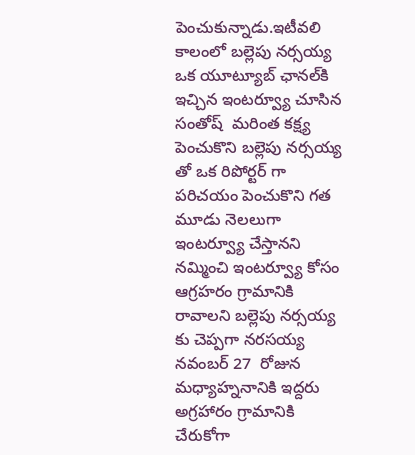పెంచుకున్నాడు.ఇటీవలి కాలంలో బల్లెపు నర్సయ్య ఒక యూట్యూబ్ ఛానల్‌కి ఇచ్చిన ఇంటర్వ్యూ చూసిన సంతోష్  మరింత కక్ష్య పెంచుకొని బల్లెపు నర్సయ్య తో ఒక రిపోర్టర్ గా పరిచయం పెంచుకొని గత మూడు నెలలుగా ఇంటర్వ్యూ చేస్తానని నమ్మించి ఇంటర్వ్యూ కోసం ఆగ్రహరం గ్రామానికి రావాలని బల్లెపు నర్సయ్య కు చెప్పగా నరసయ్య నవంబర్ 27  రోజున మధ్యాహ్ననానికి ఇద్దరు  అగ్రహారం గ్రామానికి చేరుకోగా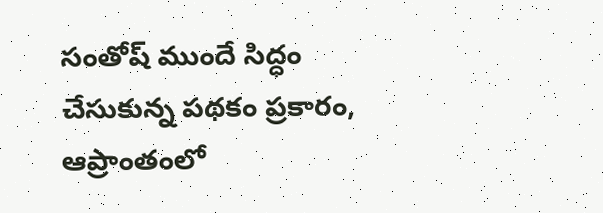సంతోష్ ముందే సిద్ధం చేసుకున్న పథకం ప్రకారం, ఆప్రాంతంలో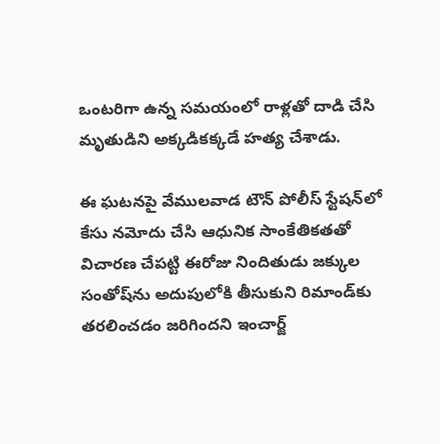ఒంటరిగా ఉన్న సమయంలో రాళ్లతో దాడి చేసి మృతుడిని అక్కడికక్కడే హత్య చేశాడు.

ఈ ఘటనపై వేములవాడ టౌన్ పోలీస్ స్టేషన్‌లో కేసు నమోదు చేసి ఆధునిక సాంకేతికతతో విచారణ చేపట్టి ఈరోజు నిందితుడు జక్కుల సంతోష్‌ను అదుపులోకి తీసుకుని రిమాండ్‌కు తరలించడం జరిగిందని ఇంచార్జ్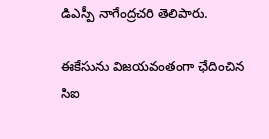డిఎస్పీ నాగేంద్రచరి తెలిపారు.

ఈకేసును విజయవంతంగా ఛేదించిన సిఐ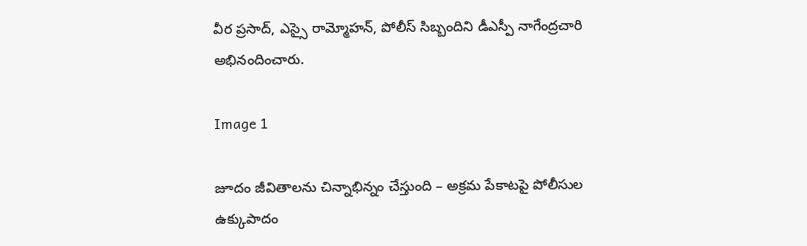వీర ప్రసాద్, ఎస్సై రామ్మోహన్, పోలీస్ సిబ్బందిని డీఎస్పీ నాగేంద్రచారి అభినందించారు.

Image 1

జూదం జీవితాలను చిన్నాభిన్నం చేస్తుంది – అక్రమ పేకాటపై పోలీసుల ఉక్కుపాదం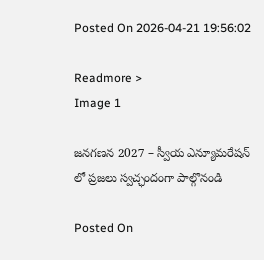Posted On 2026-04-21 19:56:02

Readmore >
Image 1

జనగణన 2027 – స్వీయ ఎన్యూమరేషన్ లో ప్రజలు స్వచ్ఛందంగా పాల్గొనండి

Posted On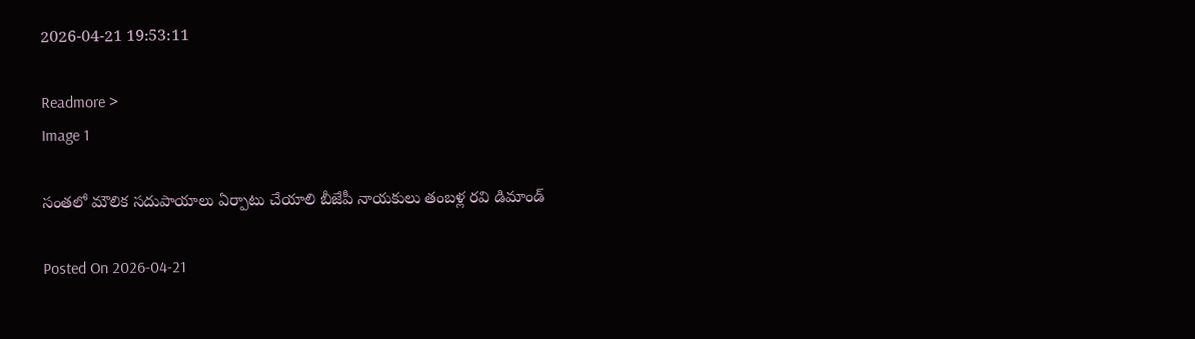2026-04-21 19:53:11

Readmore >
Image 1

సంతలో మౌలిక సదుపాయాలు ఏర్పాటు చేయాలి బీజేపీ నాయకులు తంబళ్ల రవి డిమాండ్

Posted On 2026-04-21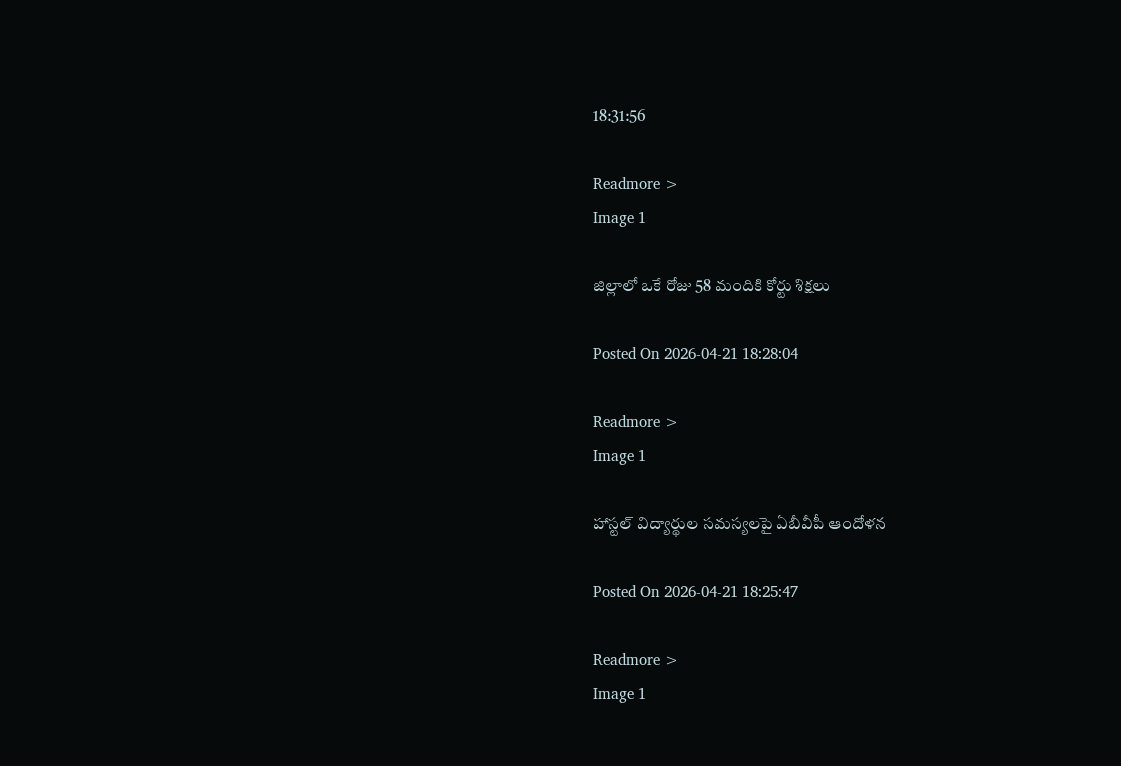18:31:56

Readmore >
Image 1

జిల్లాలో ఒకే రోజు 58 మందికి కోర్టు శిక్షలు

Posted On 2026-04-21 18:28:04

Readmore >
Image 1

హాస్టల్ విద్యార్థుల సమస్యలపై ఏబీవీపీ ఆందోళన

Posted On 2026-04-21 18:25:47

Readmore >
Image 1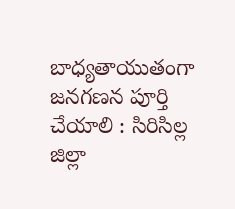బాధ్యతాయుతంగా జనగణన పూర్తి చేయాలి : సిరిసిల్ల జిల్లా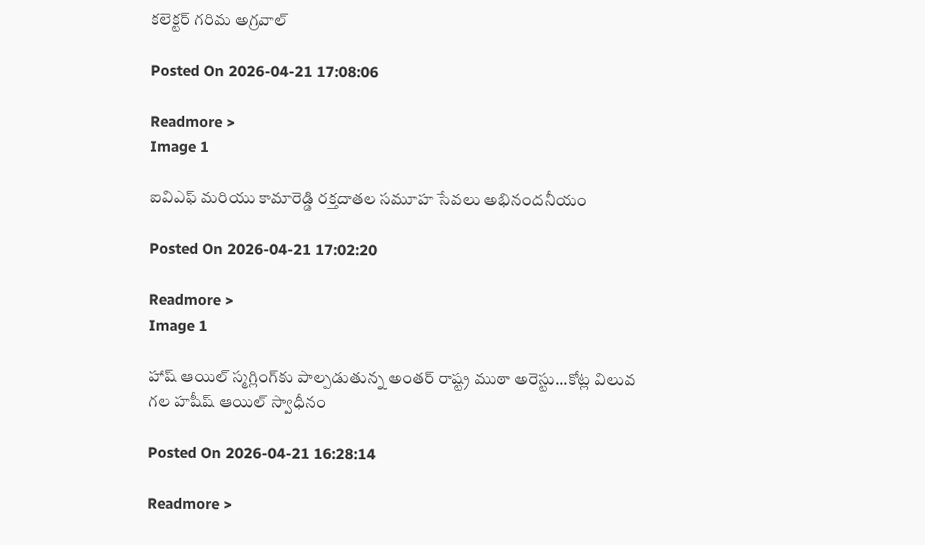కలెక్టర్ గరిమ అగ్రవాల్

Posted On 2026-04-21 17:08:06

Readmore >
Image 1

ఐవిఎఫ్ మరియు కామారెడ్డి రక్తదాతల సమూహ సేవలు అభినందనీయం

Posted On 2026-04-21 17:02:20

Readmore >
Image 1

హాష్ ఆయిల్ స్మగ్లింగ్‌కు పాల్పడుతున్న అంతర్ రాష్ట్ర ముఠా అరెస్టు...కోట్ల విలువ గల హషీష్ ఆయిల్ స్వాధీనం

Posted On 2026-04-21 16:28:14

Readmore >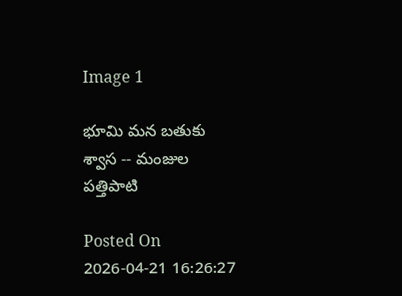Image 1

భూమి మన బతుకు శ్వాస -- మంజుల పత్తిపాటి

Posted On 2026-04-21 16:26:27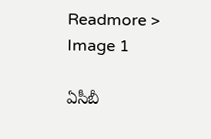Readmore >
Image 1

ఏసీబీ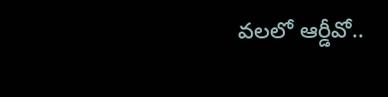వలలో ఆర్డీవో..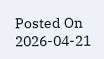Posted On 2026-04-21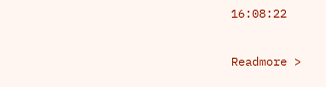16:08:22

Readmore >